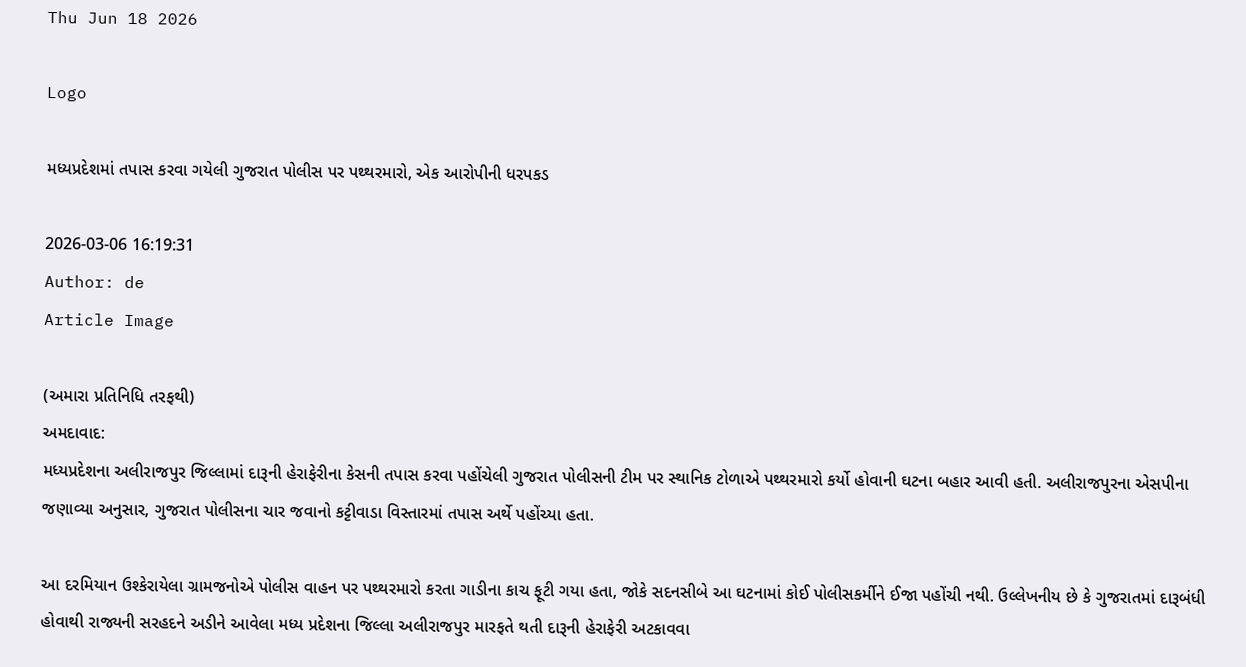Thu Jun 18 2026

Logo

મધ્યપ્રદેશમાં તપાસ કરવા ગયેલી ગુજરાત પોલીસ પર પથ્થરમારો, એક આરોપીની ધરપકડ

2026-03-06 16:19:31
Author: de
Article Image

(અમારા પ્રતિનિધિ તરફથી)
અમદાવાદ:
મધ્યપ્રદેશના અલીરાજપુર જિલ્લામાં દારૂની હેરાફેરીના કેસની તપાસ કરવા પહોંચેલી ગુજરાત પોલીસની ટીમ પર સ્થાનિક ટોળાએ પથ્થરમારો કર્યો હોવાની ઘટના બહાર આવી હતી. અલીરાજપુરના એસપીના જણાવ્યા અનુસાર, ગુજરાત પોલીસના ચાર જવાનો કટ્ટીવાડા વિસ્તારમાં તપાસ અર્થે પહોંચ્યા હતા.

આ દરમિયાન ઉશ્કેરાયેલા ગ્રામજનોએ પોલીસ વાહન પર પથ્થરમારો કરતા ગાડીના કાચ ફૂટી ગયા હતા, જોકે સદનસીબે આ ઘટનામાં કોઈ પોલીસકર્મીને ઈજા પહોંચી નથી. ઉલ્લેખનીય છે કે ગુજરાતમાં દારૂબંધી હોવાથી રાજ્યની સરહદને અડીને આવેલા મધ્ય પ્રદેશના જિલ્લા અલીરાજપુર મારફતે થતી દારૂની હેરાફેરી અટકાવવા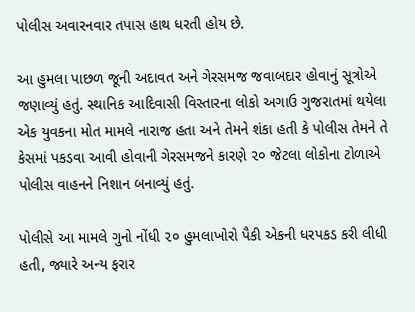પોલીસ અવારનવાર તપાસ હાથ ધરતી હોય છે.

આ હુમલા પાછળ જૂની અદાવત અને ગેરસમજ જવાબદાર હોવાનું સૂત્રોએ જણાવ્યું હતું. સ્થાનિક આદિવાસી વિસ્તારના લોકો અગાઉ ગુજરાતમાં થયેલા એક યુવકના મોત મામલે નારાજ હતા અને તેમને શંકા હતી કે પોલીસ તેમને તે કેસમાં પકડવા આવી હોવાની ગેરસમજને કારણે ૨૦ જેટલા લોકોના ટોળાએ પોલીસ વાહનને નિશાન બનાવ્યું હતું.

પોલીસે આ મામલે ગુનો નોંધી ૨૦ હુમલાખોરો પૈકી એકની ધરપકડ કરી લીધી હતી, જ્યારે અન્ય ફરાર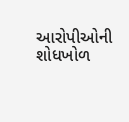આરોપીઓની શોધખોળ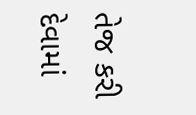તેજ કરી દેવામાં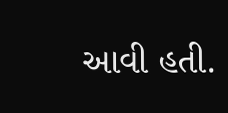આવી હતી.